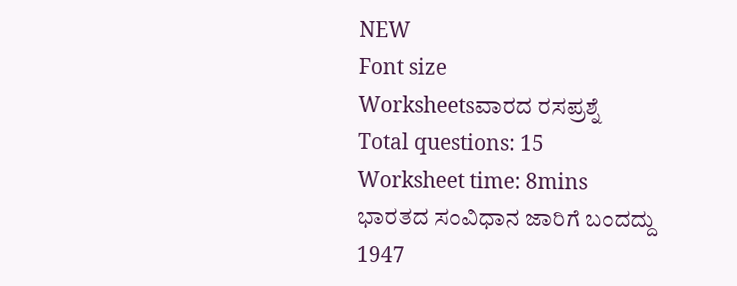NEW
Font size
Worksheetsವಾರದ ರಸಪ್ರಶ್ನೆ
Total questions: 15
Worksheet time: 8mins
ಭಾರತದ ಸಂವಿಧಾನ ಜಾರಿಗೆ ಬಂದದ್ದು
1947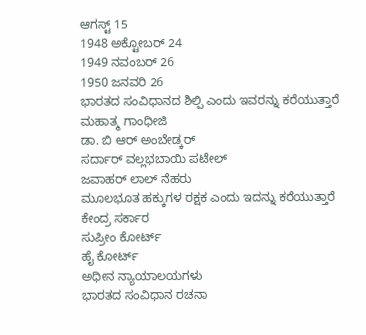ಆಗಸ್ಟ್ 15
1948 ಅಕ್ಟೋಬರ್ 24
1949 ನವಂಬರ್ 26
1950 ಜನವರಿ 26
ಭಾರತದ ಸಂವಿಧಾನದ ಶಿಲ್ಪಿ ಎಂದು ಇವರನ್ನು ಕರೆಯುತ್ತಾರೆ
ಮಹಾತ್ಮ ಗಾಂಧೀಜಿ
ಡಾ. ಬಿ ಆರ್ ಅಂಬೇಡ್ಕರ್
ಸರ್ದಾರ್ ವಲ್ಲಭಬಾಯಿ ಪಟೇಲ್
ಜವಾಹರ್ ಲಾಲ್ ನೆಹರು
ಮೂಲಭೂತ ಹಕ್ಕುಗಳ ರಕ್ಷಕ ಎಂದು ಇದನ್ನು ಕರೆಯುತ್ತಾರೆ
ಕೇಂದ್ರ ಸರ್ಕಾರ
ಸುಪ್ರೀಂ ಕೋರ್ಟ್
ಹೈ ಕೋರ್ಟ್
ಅಧೀನ ನ್ಯಾಯಾಲಯಗಳು
ಭಾರತದ ಸಂವಿಧಾನ ರಚನಾ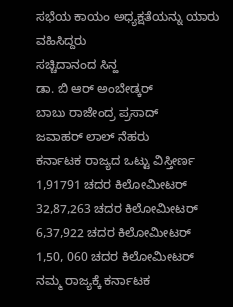ಸಭೆಯ ಕಾಯಂ ಅಧ್ಯಕ್ಷತೆಯನ್ನು ಯಾರು ವಹಿಸಿದ್ದರು
ಸಚ್ಚಿದಾನಂದ ಸಿನ್ಹ
ಡಾ. ಬಿ ಆರ್ ಅಂಬೇಡ್ಕರ್
ಬಾಬು ರಾಜೇಂದ್ರ ಪ್ರಸಾದ್
ಜವಾಹರ್ ಲಾಲ್ ನೆಹರು
ಕರ್ನಾಟಕ ರಾಜ್ಯದ ಒಟ್ಟು ವಿಸ್ತೀರ್ಣ
1,91791 ಚದರ ಕಿಲೋಮೀಟರ್
32,87,263 ಚದರ ಕಿಲೋಮೀಟರ್
6,37,922 ಚದರ ಕಿಲೋಮೀಟರ್
1,50, 060 ಚದರ ಕಿಲೋಮೀಟರ್
ನಮ್ಮ ರಾಜ್ಯಕ್ಕೆ ಕರ್ನಾಟಕ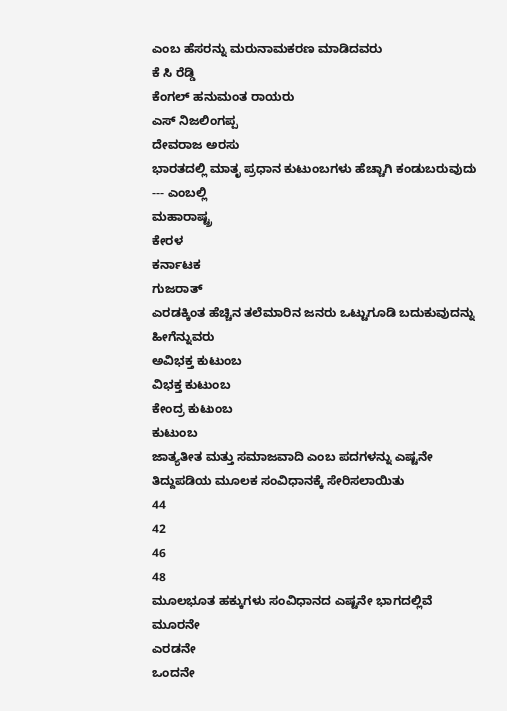ಎಂಬ ಹೆಸರನ್ನು ಮರುನಾಮಕರಣ ಮಾಡಿದವರು
ಕೆ ಸಿ ರೆಡ್ಡಿ
ಕೆಂಗಲ್ ಹನುಮಂತ ರಾಯರು
ಎಸ್ ನಿಜಲಿಂಗಪ್ಪ
ದೇವರಾಜ ಅರಸು
ಭಾರತದಲ್ಲಿ ಮಾತೃ ಪ್ರಧಾನ ಕುಟುಂಬಗಳು ಹೆಚ್ಚಾಗಿ ಕಂಡುಬರುವುದು --- ಎಂಬಲ್ಲಿ
ಮಹಾರಾಷ್ಟ್ರ
ಕೇರಳ
ಕರ್ನಾಟಕ
ಗುಜರಾತ್
ಎರಡಕ್ಕಿಂತ ಹೆಚ್ಚಿನ ತಲೆಮಾರಿನ ಜನರು ಒಟ್ಟುಗೂಡಿ ಬದುಕುವುದನ್ನು ಹೀಗೆನ್ನುವರು
ಅವಿಭಕ್ತ ಕುಟುಂಬ
ವಿಭಕ್ತ ಕುಟುಂಬ
ಕೇಂದ್ರ ಕುಟುಂಬ
ಕುಟುಂಬ
ಜಾತ್ಯತೀತ ಮತ್ತು ಸಮಾಜವಾದಿ ಎಂಬ ಪದಗಳನ್ನು ಎಷ್ಟನೇ ತಿದ್ದುಪಡಿಯ ಮೂಲಕ ಸಂವಿಧಾನಕ್ಕೆ ಸೇರಿಸಲಾಯಿತು
44
42
46
48
ಮೂಲಭೂತ ಹಕ್ಕುಗಳು ಸಂವಿಧಾನದ ಎಷ್ಟನೇ ಭಾಗದಲ್ಲಿವೆ
ಮೂರನೇ
ಎರಡನೇ
ಒಂದನೇ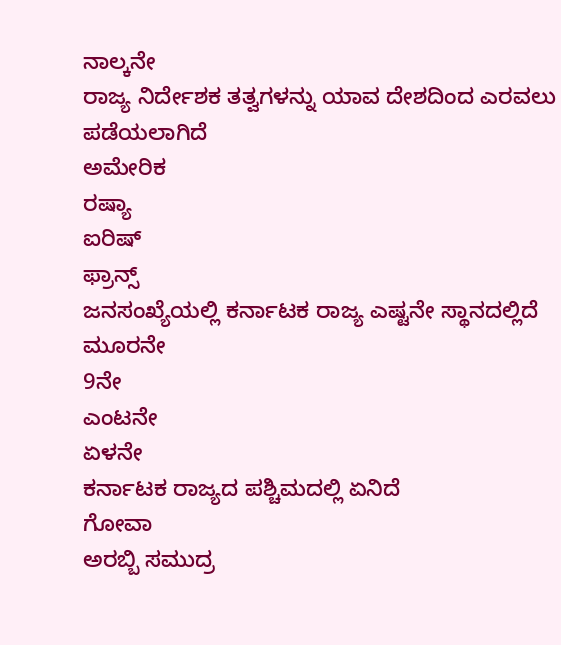ನಾಲ್ಕನೇ
ರಾಜ್ಯ ನಿರ್ದೇಶಕ ತತ್ವಗಳನ್ನು ಯಾವ ದೇಶದಿಂದ ಎರವಲು ಪಡೆಯಲಾಗಿದೆ
ಅಮೇರಿಕ
ರಷ್ಯಾ
ಐರಿಷ್
ಫ್ರಾನ್ಸ್
ಜನಸಂಖ್ಯೆಯಲ್ಲಿ ಕರ್ನಾಟಕ ರಾಜ್ಯ ಎಷ್ಟನೇ ಸ್ಥಾನದಲ್ಲಿದೆ
ಮೂರನೇ
9ನೇ
ಎಂಟನೇ
ಏಳನೇ
ಕರ್ನಾಟಕ ರಾಜ್ಯದ ಪಶ್ಚಿಮದಲ್ಲಿ ಏನಿದೆ
ಗೋವಾ
ಅರಬ್ಬಿ ಸಮುದ್ರ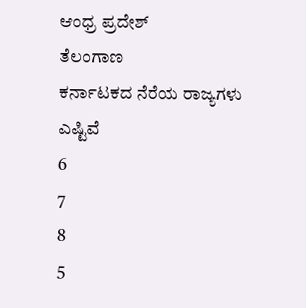ಆಂಧ್ರ ಪ್ರದೇಶ್
ತೆಲಂಗಾಣ
ಕರ್ನಾಟಕದ ನೆರೆಯ ರಾಜ್ಯಗಳು ಎಷ್ಟಿವೆ
6
7
8
5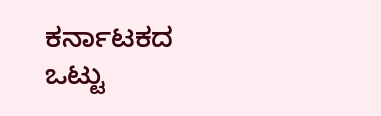ಕರ್ನಾಟಕದ ಒಟ್ಟು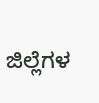ಜಿಲ್ಲೆಗಳ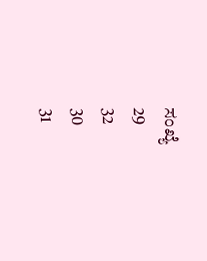ಸಂಖ್ಯೆ
29
32
30
31